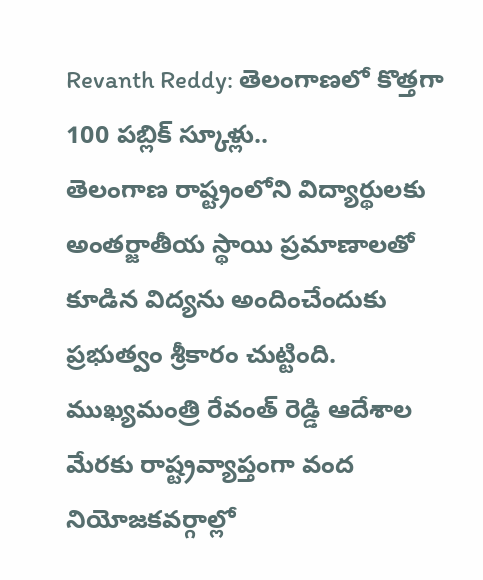Revanth Reddy: తెలంగాణలో కొత్తగా 100 పబ్లిక్ స్కూళ్లు..
తెలంగాణ రాష్ట్రంలోని విద్యార్థులకు అంతర్జాతీయ స్థాయి ప్రమాణాలతో కూడిన విద్యను అందించేందుకు ప్రభుత్వం శ్రీకారం చుట్టింది. ముఖ్యమంత్రి రేవంత్ రెడ్డి ఆదేశాల మేరకు రాష్ట్రవ్యాప్తంగా వంద నియోజకవర్గాల్లో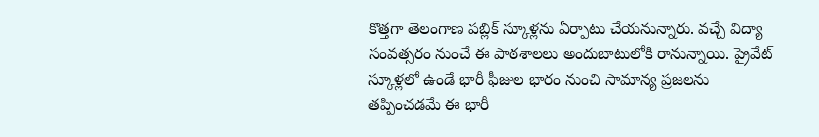కొత్తగా తెలంగాణ పబ్లిక్ స్కూళ్లను ఏర్పాటు చేయనున్నారు. వచ్చే విద్యా సంవత్సరం నుంచే ఈ పాఠశాలలు అందుబాటులోకి రానున్నాయి. ప్రైవేట్ స్కూళ్లలో ఉండే భారీ ఫీజుల భారం నుంచి సామాన్య ప్రజలను తప్పించడమే ఈ భారీ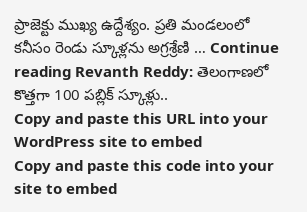ప్రాజెక్టు ముఖ్య ఉద్దేశ్యం. ప్రతి మండలంలో కనీసం రెండు స్కూళ్లను అగ్రశ్రేణి … Continue reading Revanth Reddy: తెలంగాణలో కొత్తగా 100 పబ్లిక్ స్కూళ్లు..
Copy and paste this URL into your WordPress site to embed
Copy and paste this code into your site to embed